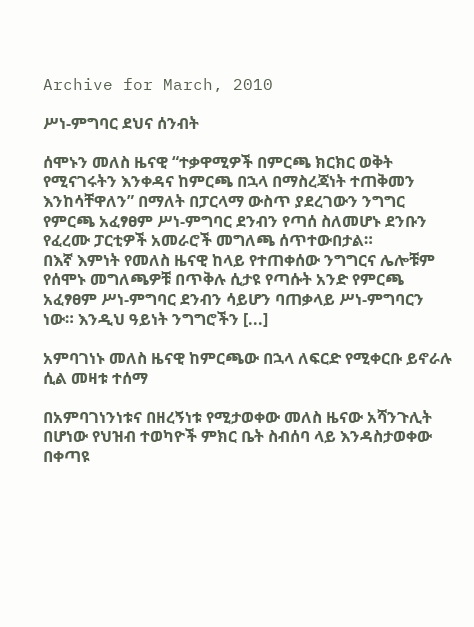Archive for March, 2010

ሥነ-ምግባር ደህና ሰንብት

ሰሞኑን መለስ ዜናዊ “ተቃዋሚዎች በምርጫ ክርክር ወቅት የሚናገሩትን እንቀዳና ከምርጫ በኋላ በማስረጃነት ተጠቅመን እንከሳቸዋለን” በማለት በፓርላማ ውስጥ ያደረገውን ንግግር የምርጫ አፈፃፀም ሥነ-ምግባር ደንብን የጣሰ ስለመሆኑ ደንቡን የፈረሙ ፓርቲዎች አመራሮች መግለጫ ሰጥተውበታል።
በእኛ እምነት የመለስ ዜናዊ ከላይ የተጠቀሰው ንግግርና ሌሎቹም የሰሞኑ መግለጫዎቹ በጥቅሉ ሲታዩ የጣሱት አንድ የምርጫ አፈፃፀም ሥነ-ምግባር ደንብን ሳይሆን ባጠቃላይ ሥነ-ምግባርን ነው። እንዲህ ዓይነት ንግግሮችን [...]

አምባገነኑ መለስ ዜናዊ ከምርጫው በኋላ ለፍርድ የሚቀርቡ ይኖራሉ ሲል መዛቱ ተሰማ

በአምባገነንነቱና በዘረኝነቱ የሚታወቀው መለስ ዜናው አሻንጉሊት በሆነው የህዝብ ተወካዮች ምክር ቤት ስብሰባ ላይ እንዳስታወቀው በቀጣዩ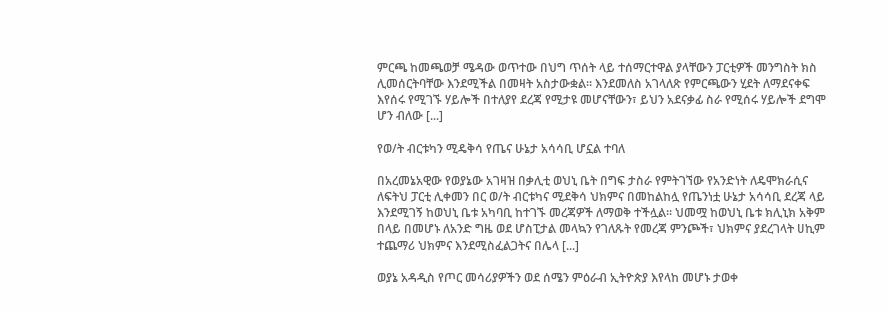ምርጫ ከመጫወቻ ሜዳው ወጥተው በህግ ጥሰት ላይ ተሰማርተዋል ያላቸውን ፓርቲዎች መንግስት ክስ ሊመሰርትባቸው እንደሚችል በመዛት አስታውቋል። እንደመለስ አገላለጽ የምርጫውን ሂደት ለማደናቀፍ እየሰሩ የሚገኙ ሃይሎች በተለያየ ደረጃ የሚታዩ መሆናቸውን፣ ይህን አደናቃፊ ስራ የሚሰሩ ሃይሎች ደግሞ ሆን ብለው [...]

የወ/ት ብርቱካን ሚዴቅሳ የጤና ሁኔታ አሳሳቢ ሆኗል ተባለ

በአረመኔአዊው የወያኔው አገዛዝ በቃሊቲ ወህኒ ቤት በግፍ ታስራ የምትገኘው የአንድነት ለዴሞክራሲና ለፍትህ ፓርቲ ሊቀመን በር ወ/ት ብርቱካና ሚደቅሳ ህክምና በመከልከሏ የጤንነቷ ሁኔታ አሳሳቢ ደረጃ ላይ እንደሚገኝ ከወህኒ ቤቱ አካባቢ ከተገኙ መረጃዎች ለማወቅ ተችሏል፡፡ ህመሟ ከወህኒ ቤቱ ክሊኒክ አቅም በላይ በመሆኑ ለአንድ ግዜ ወደ ሆስፒታል መላኳን የገለጹት የመረጃ ምንጮች፣ ህክምና ያደረገላት ሀኪም ተጨማሪ ህክምና እንደሚስፈልጋትና በሌላ [...]

ወያኔ አዳዲስ የጦር መሳሪያዎችን ወደ ሰሜን ምዕራብ ኢትዮጵያ እየላከ መሆኑ ታወቀ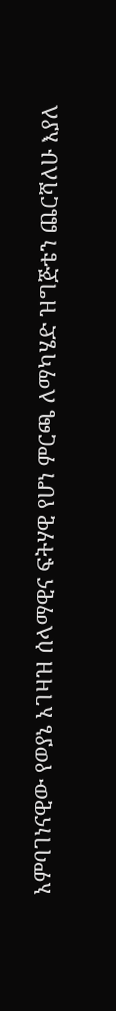አምባገነናዊው የወያኔ አገዛዝ ሰላማዊና ፍትሃዊ የሆነ ምርጫ ለማካሄድ ዝግጅቴን ጨርሻለሁ እያለ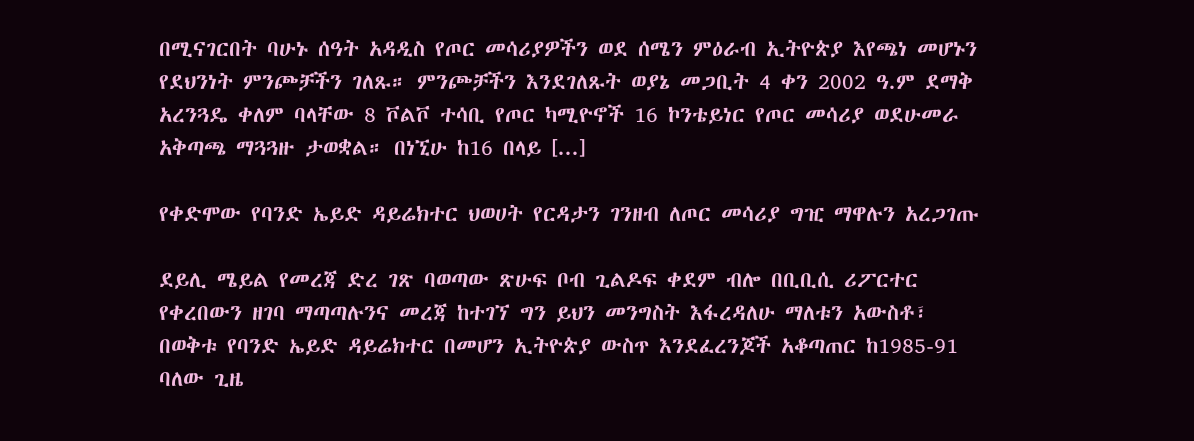በሚናገርበት ባሁኑ ሰዓት አዳዲስ የጦር መሳሪያዎችን ወደ ሰሜን ምዕራብ ኢትዮጵያ እየጫነ መሆኑን የደህንነት ምንጮቻችን ገለጹ። ምንጮቻችን እንደገለጹት ወያኔ መጋቢት 4 ቀን 2002 ዓ.ም ደማቅ አረንጓዴ ቀለም ባላቸው 8 ቮልቮ ተሳቢ የጦር ካሚዮኖች 16 ኮንቴይነር የጦር መሳሪያ ወደሁመራ አቅጣጫ ማጓጓዙ ታወቋል። በነኚሁ ከ16 በላይ [...]

የቀድሞው የባንድ ኤይድ ዳይሬክተር ህወሀት የርዳታን ገንዘብ ለጦር መሳሪያ ግዢ ማዋሉን አረጋገጡ

ደይሊ ሜይል የመረጃ ድረ ገጽ ባወጣው ጽሁፍ ቦብ ጊልዶፍ ቀደም ብሎ በቢቢሲ ሪፖርተር የቀረበውን ዘገባ ማጣጣሉንና መረጃ ከተገኘ ግን ይህን መንግስት እፋረዳለሁ ማለቱን አውስቶ፣ በወቅቱ የባንድ ኤይድ ዳይሬክተር በመሆን ኢትዮጵያ ውስጥ እንደፈረንጆች አቆጣጠር ከ1985-91 ባለው ጊዜ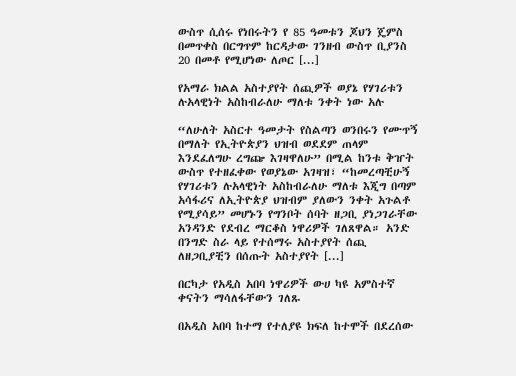ውስጥ ሲሰሩ የነበሩትን የ 85 ዓመቱን ጆህን ጄምስ በመጥቀስ በርግጥም ከርዳታው ገንዘብ ውስጥ ቢያንስ 20 በመቶ የሚሆነው ለጦር [...]

የአማራ ክልል አስተያየት ሰጪዎች ወያኔ የሃገሪቱን ሉአላዊነት አስከብራለሁ ማለቱ ንቀት ነው አሉ

“ለሁለት አስርተ ዓመታት የስልጣን ወንበሩን የሙጥኝ በማለት የኢትዮጵያን ህዝብ ወደደም ጠላም እንደፈለግሁ ረግጬ እገዛዋለሁ” በሚል ከንቱ ቅዠት ውስጥ የተዘፈቀው የወያኔው አገዛዝ፣ “ከመረጣቺሁኝ የሃገሪቱን ሉአላዊነት አስከብራለሁ ማለቱ እጂግ በጣም አሳፋሪና ለኢትዮጵያ ህዝብም ያለውን ንቀት አጉልቶ የሚያሳይ” መሆኑን የግንቦት ሰባት ዘጋቢ ያነጋገራቸው አንዳንድ የደብረ ማርቆስ ነዋሪዎች ገለጸዋል። አንድ በንግድ ስራ ላይ የተሰማሩ አስተያየት ሰጪ ለዘጋቢያቺን በሰጡት አስተያየት [...]

በርካታ የአዲስ አበባ ነዋሪዎች ውሀ ካዩ አምስተኛ ቀናትን ማሳለፋቸውን ገለጹ

በአዲስ አበባ ከተማ የተለያዩ ክፍለ ከተሞች በደረሰው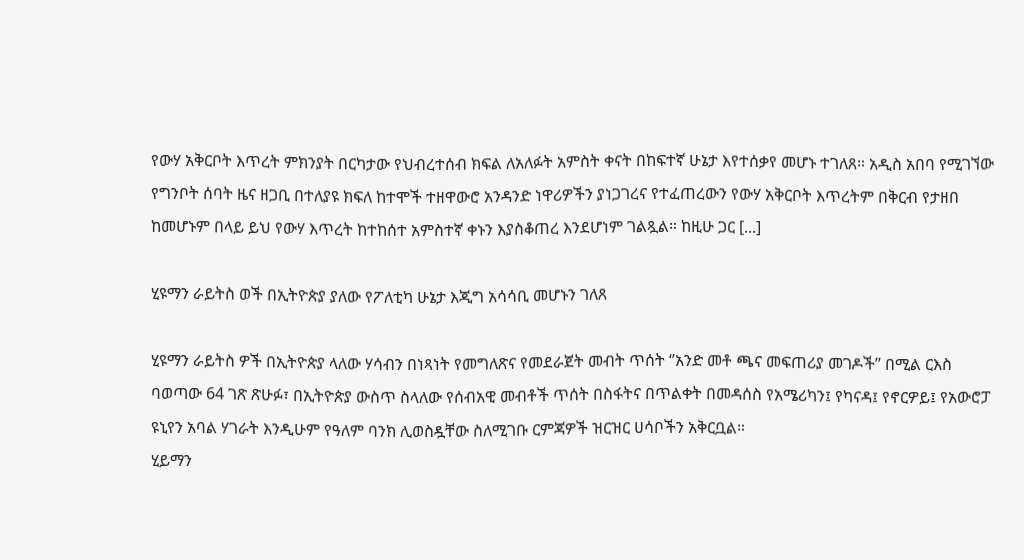የውሃ አቅርቦት እጥረት ምክንያት በርካታው የህብረተሰብ ክፍል ለአለፉት አምስት ቀናት በከፍተኛ ሁኔታ እየተሰቃየ መሆኑ ተገለጸ። አዲስ አበባ የሚገኘው የግንቦት ሰባት ዜና ዘጋቢ በተለያዩ ክፍለ ከተሞች ተዘዋውሮ አንዳንድ ነዋሪዎችን ያነጋገረና የተፈጠረውን የውሃ አቅርቦት እጥረትም በቅርብ የታዘበ ከመሆኑም በላይ ይህ የውሃ እጥረት ከተከሰተ አምስተኛ ቀኑን እያስቆጠረ እንደሆነም ገልጿል። ከዚሁ ጋር [...]

ሂዩማን ራይትስ ወች በኢትዮጵያ ያለው የፖለቲካ ሁኔታ እጂግ አሳሳቢ መሆኑን ገለጸ

ሂዩማን ራይትስ ዎች በኢትዮጵያ ላለው ሃሳብን በነጻነት የመግለጽና የመደራጀት መብት ጥሰት ‘’አንድ መቶ ጫና መፍጠሪያ መገዶች’’ በሚል ርእስ ባወጣው 64 ገጽ ጽሁፉ፣ በኢትዮጵያ ውስጥ ስላለው የሰብአዊ መብቶች ጥሰት በስፋትና በጥልቀት በመዳሰስ የአሜሪካን፤ የካናዳ፤ የኖርዎይ፤ የአውሮፓ ዩኒየን አባል ሃገራት እንዲሁም የዓለም ባንክ ሊወስዷቸው ስለሚገቡ ርምጃዎች ዝርዝር ሀሳቦችን አቅርቧል።
ሂይማን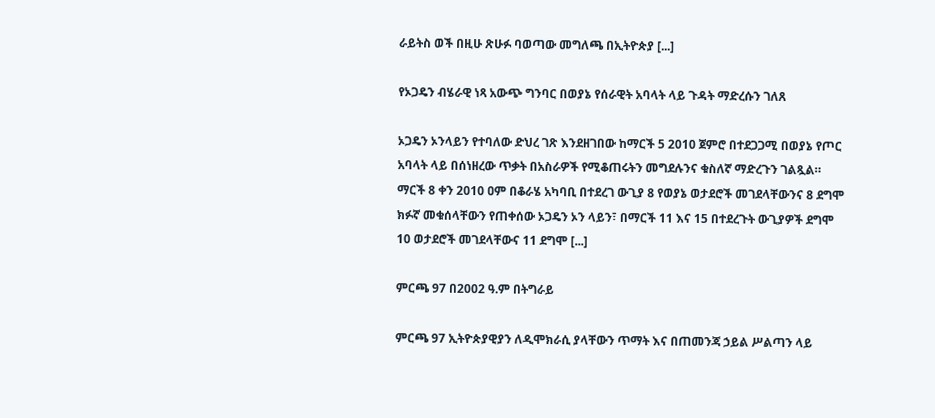ራይትስ ወች በዚሁ ጽሁፉ ባወጣው መግለጫ በኢትዮጵያ [...]

የኦጋዴን ብሄራዊ ነጻ አውጭ ግንባር በወያኔ የሰራዊት አባላት ላይ ጉዳት ማድረሱን ገለጸ

ኦጋዴን ኦንላይን የተባለው ድህረ ገጽ እንደዘገበው ከማርች 5 2010 ጀምሮ በተደጋጋሚ በወያኔ የጦር አባላት ላይ በሰነዘረው ጥቃት በአስራዎች የሚቆጠሩትን መግደሉንና ቁስለኛ ማድረጉን ገልጿል።
ማርች 8 ቀን 2010 ዐም በቆራሄ አካባቢ በተደረገ ውጊያ 8 የወያኔ ወታደሮች መገደላቸውንና 8 ደግሞ ክፉኛ መቁሰላቸውን የጠቀሰው ኦጋዴን ኦን ላይን፣ በማርች 11 እና 15 በተደረጉት ውጊያዎች ደግሞ 10 ወታደሮች መገደላቸውና 11 ደግሞ [...]

ምርጫ 97 በ2002 ዓ.ም በትግራይ

ምርጫ 97 ኢትዮጵያዊያን ለዲሞክራሲ ያላቸውን ጥማት እና በጠመንጃ ኃይል ሥልጣን ላይ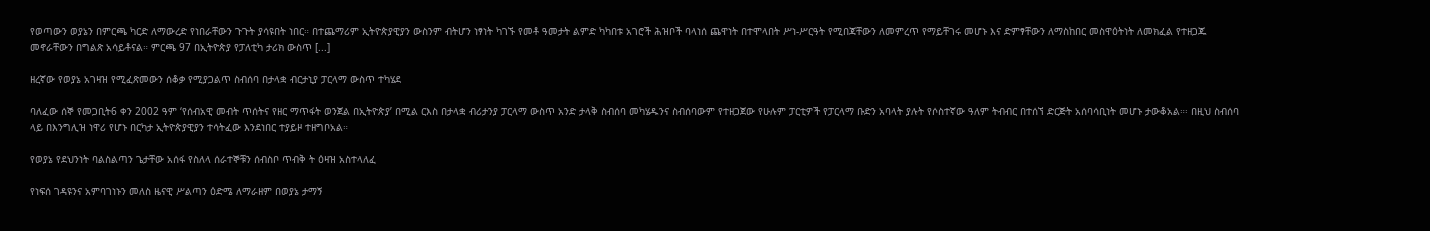የወጣውን ወያኔን በምርጫ ካርድ ለማውረድ የነበራቸውን ጉጉት ያሳዩበት ነበር። በተጨማሪም ኢትዮጵያዊያን ውስንም ብትሆን ነፃነት ካገኙ የመቶ ዓመታት ልምድ ካካበቱ አገሮች ሕዝቦች ባላነሰ ጨዋነት በተሞላበት ሥነ-ሥርዓት የሚበጃቸውን ለመምረጥ የማይቸገሩ መሆኑ እና ድምፃቸውን ለማስከበር መስዋዕትነት ለመክፈል የተዘጋጁ መኖራቸውን በግልጽ አሳይቶናል። ምርጫ 97 በኢትዮጵያ የፓለቲካ ታሪክ ውስጥ [...]

ዘረኛው የወያኔ አገዛዝ የሚፈጽመውን ሰቆቃ የሚያጋልጥ ስብሰባ በታላቋ ብርታኒያ ፓርላማ ውስጥ ተካሄደ

ባለፈው ሰኞ የመጋቢት6 ቀን 2002 ዓም ‘የሰብአዊ መብት ጥሰትና የዘር ማጥፋት ወንጀል በኢትዮጵያ’ በሚል ርእስ በታላቋ ብሪታንያ ፓርላማ ውስጥ አንድ ታላቅ ስብሰባ መካሄዱንና ስብሰባውም የተዘጋጀው የሁሉም ፓርቲዎች የፓርላማ ቡድን አባላት ያሉት የሶስተኛው ዓለም ትብብር በተሰኘ ድርጅት አሰባሳቢነት መሆኑ ታውቆአል።፡ በዚህ ስብሰባ ላይ በእንግሊዝ ነዋሪ የሆኑ በርካታ ኢትዮጵያዊያን ተሳትፈው እንደነበር ተያይዞ ተዘግቦአል።

የወያኔ የደህንነት ባልስልጣን ጌታቸው አሰፋ የስለላ ሰራተኞቹን ሰብስቦ ጥብቅ ት ዕዛዝ አስተላለፈ

የነፍሰ ገዳዩንና አምባገነኑን መለስ ዜናዊ ሥልጣን ዕድሜ ለማራዘም በወያኔ ታማኝ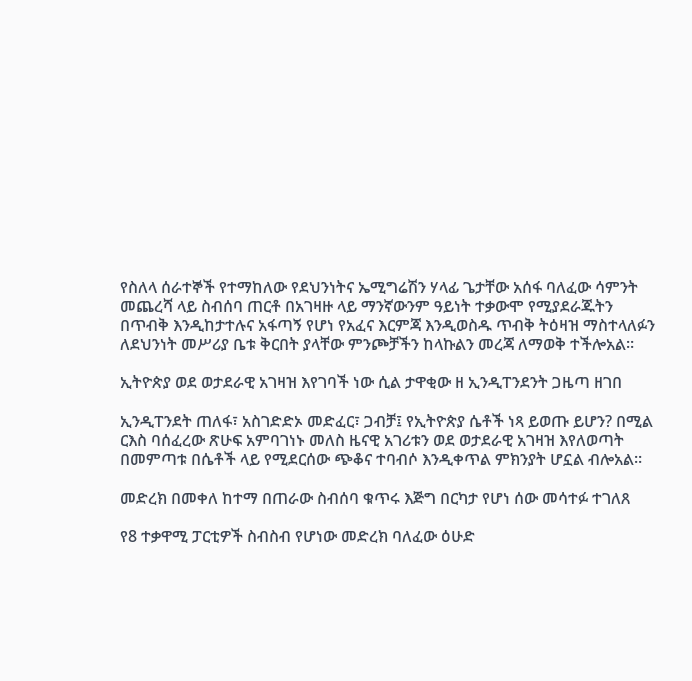የስለላ ሰራተኞች የተማከለው የደህንነትና ኤሚግሬሽን ሃላፊ ጌታቸው አሰፋ ባለፈው ሳምንት መጨረሻ ላይ ስብሰባ ጠርቶ በአገዛዙ ላይ ማንኛውንም ዓይነት ተቃውሞ የሚያደራጁትን በጥብቅ እንዲከታተሉና አፋጣኝ የሆነ የአፈና እርምጃ እንዲወስዱ ጥብቅ ትዕዛዝ ማስተላለፉን ለደህንነት መሥሪያ ቤቱ ቅርበት ያላቸው ምንጮቻችን ከላኩልን መረጃ ለማወቅ ተችሎአል።

ኢትዮጵያ ወደ ወታደራዊ አገዛዝ እየገባች ነው ሲል ታዋቂው ዘ ኢንዲፐንደንት ጋዜጣ ዘገበ

ኢንዲፐንደት ጠለፋ፣ አስገድድኦ መድፈር፣ ጋብቻ፤ የኢትዮጵያ ሴቶች ነጻ ይወጡ ይሆን? በሚል ርእስ ባሰፈረው ጽሁፍ አምባገነኑ መለስ ዜናዊ አገሪቱን ወደ ወታደራዊ አገዛዝ እየለወጣት በመምጣቱ በሴቶች ላይ የሚደርሰው ጭቆና ተባብሶ እንዲቀጥል ምክንያት ሆኗል ብሎአል።

መድረክ በመቀለ ከተማ በጠራው ስብሰባ ቁጥሩ እጅግ በርካታ የሆነ ሰው መሳተፉ ተገለጸ

የ8 ተቃዋሚ ፓርቲዎች ስብስብ የሆነው መድረክ ባለፈው ዕሁድ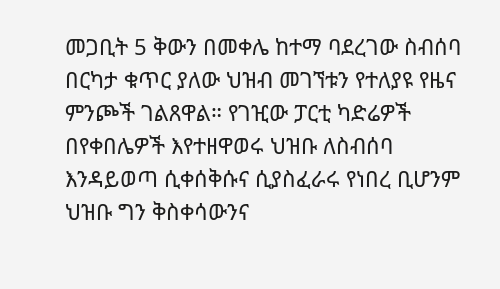መጋቢት 5 ቅውን በመቀሌ ከተማ ባደረገው ስብሰባ በርካታ ቁጥር ያለው ህዝብ መገኘቱን የተለያዩ የዜና ምንጮች ገልጸዋል። የገዢው ፓርቲ ካድሬዎች በየቀበሌዎች እየተዘዋወሩ ህዝቡ ለስብሰባ እንዳይወጣ ሲቀሰቅሱና ሲያስፈራሩ የነበረ ቢሆንም ህዝቡ ግን ቅስቀሳውንና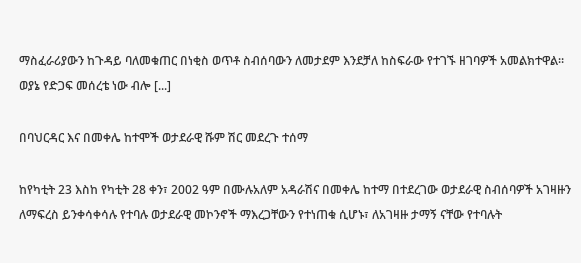ማስፈራሪያውን ከጉዳይ ባለመቁጠር በነቂስ ወጥቶ ስብሰባውን ለመታደም እንደቻለ ከስፍራው የተገኙ ዘገባዎች አመልክተዋል።
ወያኔ የድጋፍ መሰረቴ ነው ብሎ [...]

በባህርዳር እና በመቀሌ ከተሞች ወታደራዊ ሹም ሽር መደረጉ ተሰማ

ከየካቲት 23 እስከ የካቲት 28 ቀን፣ 2002 ዓም በሙሉአለም አዳራሽና በመቀሌ ከተማ በተደረገው ወታደራዊ ስብሰባዎች አገዛዙን ለማፍረስ ይንቀሳቀሳሉ የተባሉ ወታደራዊ መኮንኖች ማእረጋቸውን የተነጠቁ ሲሆኑ፣ ለአገዛዙ ታማኝ ናቸው የተባሉት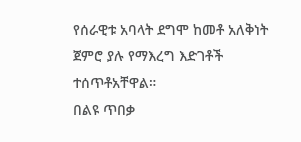የሰራዊቱ አባላት ደግሞ ከመቶ አለቅነት ጀምሮ ያሉ የማእረግ እድገቶች ተሰጥቶአቸዋል።
በልዩ ጥበቃ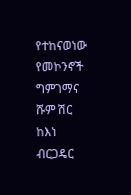የተከናወነው የመኮንኖች ግምገማና ሹም ሽር ከእነ ብርጋዴር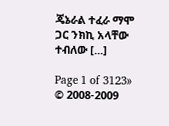ጄኔራል ተፈራ ማሞ ጋር ንክኪ አላቸው ተብለው [...]

Page 1 of 3123»
© 2008-2009